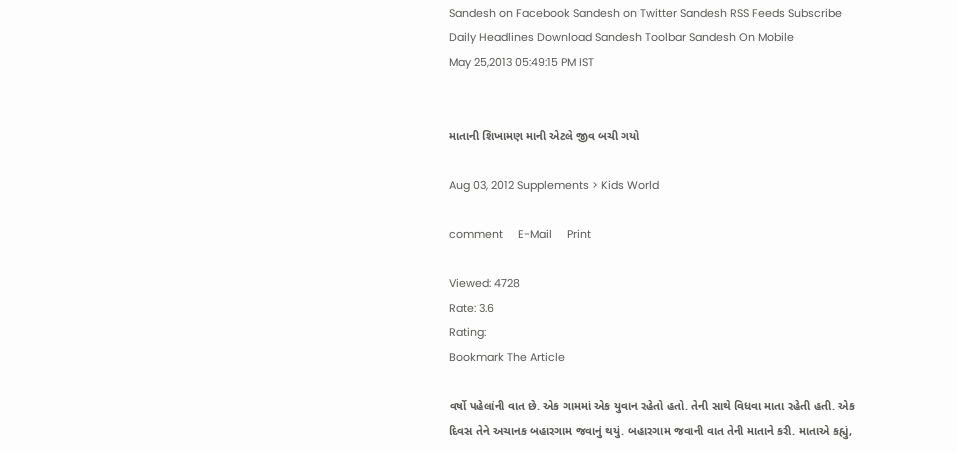Sandesh on Facebook Sandesh on Twitter Sandesh RSS Feeds Subscribe Daily Headlines Download Sandesh Toolbar Sandesh On Mobile
May 25,2013 05:49:15 PM IST


માતાની શિખામણ માની એટલે જીવ બચી ગયો

Aug 03, 2012 Supplements > Kids World

comment     E-Mail     Print

Viewed: 4728
Rate: 3.6
Rating:
Bookmark The Article

વર્ષો પહેલાંની વાત છે. એક ગામમાં એક યુવાન રહેતો હતો. તેની સાથે વિધવા માતા રહેતી હતી. એક દિવસ તેને અચાનક બહારગામ જવાનું થયું. બહારગામ જવાની વાત તેની માતાને કરી. માતાએ કહ્યું,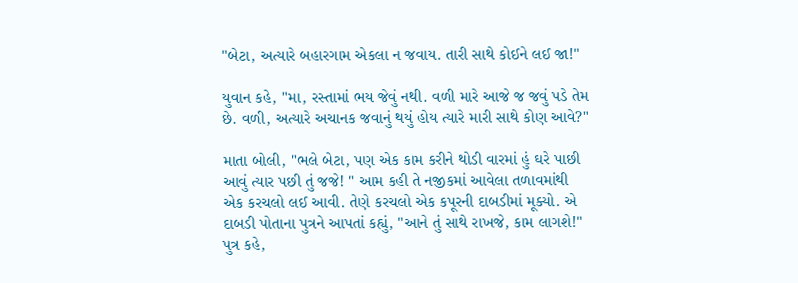"બેટા, અત્યારે બહારગામ એકલા ન જવાય. તારી સાથે કોઈને લઈ જા!"

યુવાન કહે, "મા, રસ્તામાં ભય જેવું નથી. વળી મારે આજે જ જવું પડે તેમ છે. વળી, અત્યારે અચાનક જવાનું થયું હોય ત્યારે મારી સાથે કોણ આવે?"

માતા બોલી, "ભલે બેટા, પણ એક કામ કરીને થોડી વારમાં હું ઘરે પાછી આવું ત્યાર પછી તું જજે! " આમ કહી તે નજીકમાં આવેલા તળાવમાંથી એક કરચલો લઈ આવી. તેણે કરચલો એક કપૂરની દાબડીમાં મૂક્યો. એ દાબડી પોતાના પુત્રને આપતાં કહ્યું, "આને તું સાથે રાખજે, કામ લાગશે!" પુત્ર કહે,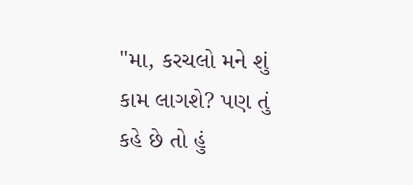"મા, કરચલો મને શું કામ લાગશે? પણ તું કહે છે તો હું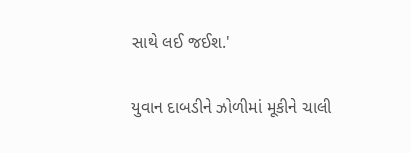સાથે લઈ જઈશ.'

યુવાન દાબડીને ઝોળીમાં મૂકીને ચાલી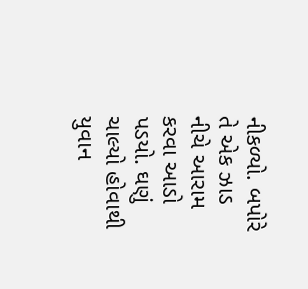નીકળ્યો. બપોરે તે એક ઝાડ નીચે આરામ કરવા આડો પડયો. ઘણું ચાલ્યો હોવાથી યુવાન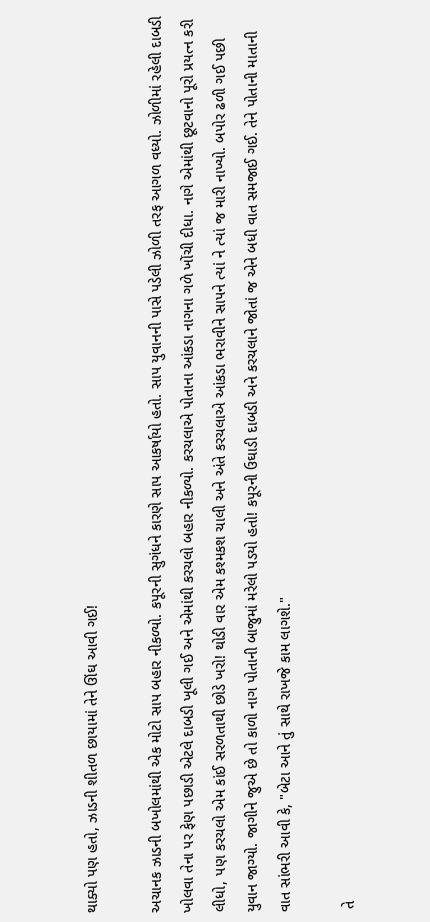થાક્યો પણ હતો, ઝાડની શીતળ છાયામાં તેને ઊંઘ આવી ગઈ!

અચાનક ઝાડની બખોલમાંથી એક મોટો સાપ બહાર નીકળ્યો. કપૂરની સુગંધને કારણે સાપ આકર્ષાયો હતો. સાપ યુવાનની પાસે પડેલી ઝોળી તરફ આગળ વધ્યો. ઝોળીમાં રહેલી દાબડી ખોલવા તેના પર ફેણ પછાડી એટલે દાબડી ખૂલી ગઈ અને એમાંથી કરચલો બહાર નીકળ્યો. કરચલાએ પોતાના આંકડા નાગના ગળે ખોંચી દીધા. નાગે એમાંથી છૂટવાનો પૂરો પ્રયત્ન કરી લીધો, પણ કરચલો એમ કાંઈ સરળતાથી છોડે ખરો! થોડી વાર એમ કશ્મકશ ચાલી અને અંતે કરચલાએ આંકડા ભરાવીને સાપને ત્યાં ને ત્યાં જ મારી નાખ્યો. બપોર ઢળી ગઈ પછી યુવાન જાગ્યો. જાગીને જુએ છે તો કાળો નાગ પોતાની બાજુમાં મરેલો પડયો હતો! કપૂરની ઉઘાડી દાબડી અને કરચલાને જોતાં જ એને બધી વાત સમજાઈ ગઈ. તેને પોતાની માતાની વાત સાંભરી આવી કે, "બેટા આને તું સાથે રાખજે કામ લાગશે."

 તે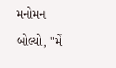મનોમન બોલ્યો, "મેં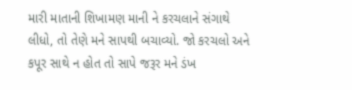મારી માતાની શિખામણ માની ને કરચલાને સંગાથે લીધો, તો તેણે મને સાપથી બચાવ્યો. જો કરચલો અને કપૂર સાથે ન હોત તો સાપે જરૂર મને ડંખ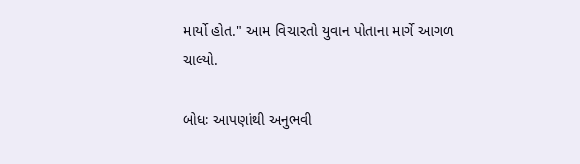માર્યો હોત." આમ વિચારતો યુવાન પોતાના માર્ગે આગળ ચાલ્યો.

બોધઃ આપણાંથી અનુભવી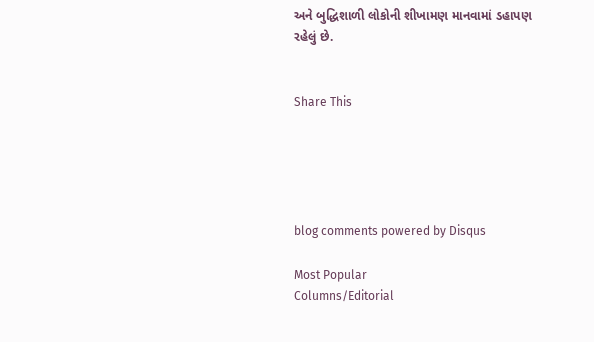અને બુદ્ધિશાળી લોકોની શીખામણ માનવામાં ડહાપણ રહેલું છે.


Share This





blog comments powered by Disqus

Most Popular
Columns/Editorial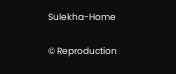Sulekha-Home

© Reproduction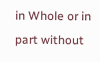in Whole or in part without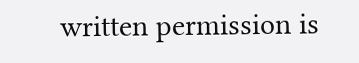written permission is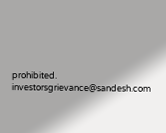prohibited.
investorsgrievance@sandesh.com